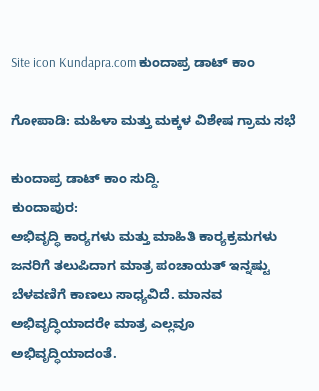Site icon Kundapra.com ಕುಂದಾಪ್ರ ಡಾಟ್ ಕಾಂ

ಗೋಪಾಡಿ: ಮಹಿಳಾ ಮತ್ತು ಮಕ್ಕಳ ವಿಶೇಷ ಗ್ರಾಮ ಸಭೆ

ಕುಂದಾಪ್ರ ಡಾಟ್ ಕಾಂ ಸುದ್ದಿ.
ಕುಂದಾಪುರ:
ಅಭಿವೃದ್ಧಿ ಕಾರ‍್ಯಗಳು ಮತ್ತು ಮಾಹಿತಿ ಕಾರ‍್ಯಕ್ರಮಗಳು ಜನರಿಗೆ ತಲುಪಿದಾಗ ಮಾತ್ರ ಪಂಚಾಯತ್ ಇನ್ನಷ್ಟು ಬೆಳವಣಿಗೆ ಕಾಣಲು ಸಾಧ್ಯವಿದೆ. ಮಾನವ ಅಭಿವೃದ್ಧಿಯಾದರೇ ಮಾತ್ರ ಎಲ್ಲವೂ ಅಭಿವೃದ್ಧಿಯಾದಂತೆ.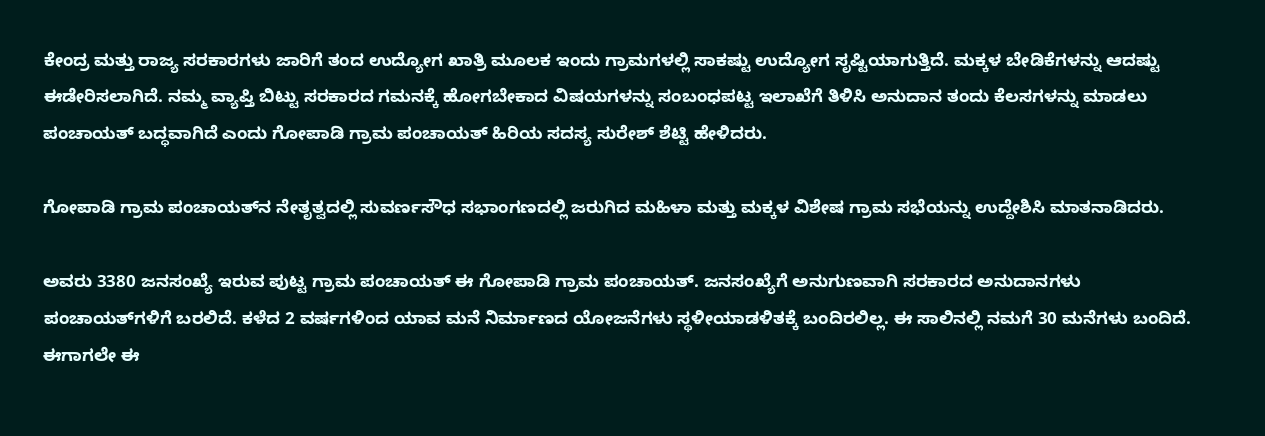ಕೇಂದ್ರ ಮತ್ತು ರಾಜ್ಯ ಸರಕಾರಗಳು ಜಾರಿಗೆ ತಂದ ಉದ್ಯೋಗ ಖಾತ್ರಿ ಮೂಲಕ ಇಂದು ಗ್ರಾಮಗಳಲ್ಲಿ ಸಾಕಷ್ಟು ಉದ್ಯೋಗ ಸೃಷ್ಟಿಯಾಗುತ್ತಿದೆ. ಮಕ್ಕಳ ಬೇಡಿಕೆಗಳನ್ನು ಆದಷ್ಟು ಈಡೇರಿಸಲಾಗಿದೆ. ನಮ್ಮ ವ್ಯಾಪ್ತಿ ಬಿಟ್ಟು ಸರಕಾರದ ಗಮನಕ್ಕೆ ಹೋಗಬೇಕಾದ ವಿಷಯಗಳನ್ನು ಸಂಬಂಧಪಟ್ಟ ಇಲಾಖೆಗೆ ತಿಳಿಸಿ ಅನುದಾನ ತಂದು ಕೆಲಸಗಳನ್ನು ಮಾಡಲು ಪಂಚಾಯತ್ ಬದ್ಧವಾಗಿದೆ ಎಂದು ಗೋಪಾಡಿ ಗ್ರಾಮ ಪಂಚಾಯತ್ ಹಿರಿಯ ಸದಸ್ಯ ಸುರೇಶ್ ಶೆಟ್ಟಿ ಹೇಳಿದರು.

ಗೋಪಾಡಿ ಗ್ರಾಮ ಪಂಚಾಯತ್‌ನ ನೇತೃತ್ವದಲ್ಲಿ ಸುವರ್ಣಸೌಧ ಸಭಾಂಗಣದಲ್ಲಿ ಜರುಗಿದ ಮಹಿಳಾ ಮತ್ತು ಮಕ್ಕಳ ವಿಶೇಷ ಗ್ರಾಮ ಸಭೆಯನ್ನು ಉದ್ದೇಶಿಸಿ ಮಾತನಾಡಿದರು.

ಅವರು 3380 ಜನಸಂಖ್ಯೆ ಇರುವ ಪುಟ್ಟ ಗ್ರಾಮ ಪಂಚಾಯತ್ ಈ ಗೋಪಾಡಿ ಗ್ರಾಮ ಪಂಚಾಯತ್. ಜನಸಂಖ್ಯೆಗೆ ಅನುಗುಣವಾಗಿ ಸರಕಾರದ ಅನುದಾನಗಳು ಪಂಚಾಯತ್‌ಗಳಿಗೆ ಬರಲಿದೆ. ಕಳೆದ 2 ವರ್ಷಗಳಿಂದ ಯಾವ ಮನೆ ನಿರ್ಮಾಣದ ಯೋಜನೆಗಳು ಸ್ಥಳೀಯಾಡಳಿತಕ್ಕೆ ಬಂದಿರಲಿಲ್ಲ. ಈ ಸಾಲಿನಲ್ಲಿ ನಮಗೆ 30 ಮನೆಗಳು ಬಂದಿದೆ. ಈಗಾಗಲೇ ಈ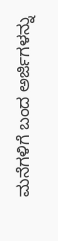ಮನೆಗಳಿಗೆ ಬಂದ ಅರ್ಜಿಗಳನ್ನು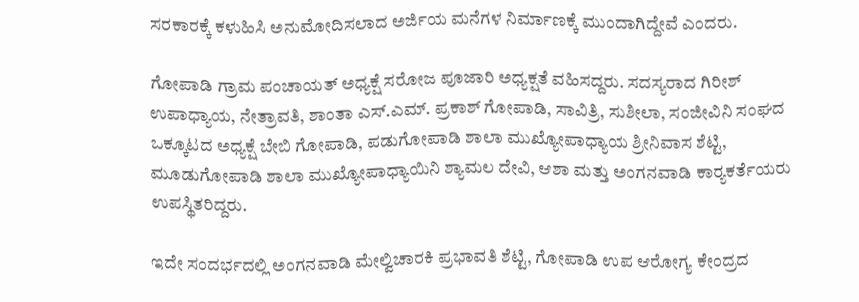ಸರಕಾರಕ್ಕೆ ಕಳುಹಿಸಿ ಅನುಮೋದಿಸಲಾದ ಅರ್ಜಿಯ ಮನೆಗಳ ನಿರ್ಮಾಣಕ್ಕೆ ಮುಂದಾಗಿದ್ದೇವೆ ಎಂದರು.

ಗೋಪಾಡಿ ಗ್ರಾಮ ಪಂಚಾಯತ್ ಅಧ್ಯಕ್ಷೆ ಸರೋಜ ಪೂಜಾರಿ ಅಧ್ಯಕ್ಷತೆ ವಹಿಸದ್ದರು. ಸದಸ್ಯರಾದ ಗಿರೀಶ್ ಉಪಾಧ್ಯಾಯ, ನೇತ್ರಾವತಿ, ಶಾಂತಾ ಎಸ್.ಎಮ್. ಪ್ರಕಾಶ್ ಗೋಪಾಡಿ, ಸಾವಿತ್ರಿ, ಸುಶೀಲಾ, ಸಂಜೀವಿನಿ ಸಂಘದ ಒಕ್ಕೂಟದ ಅಧ್ಯಕ್ಷೆ ಬೇಬಿ ಗೋಪಾಡಿ, ಪಡುಗೋಪಾಡಿ ಶಾಲಾ ಮುಖ್ಯೋಪಾಧ್ಯಾಯ ಶ್ರೀನಿವಾಸ ಶೆಟ್ಟಿ, ಮೂಡುಗೋಪಾಡಿ ಶಾಲಾ ಮುಖ್ಯೋಪಾಧ್ಯಾಯಿನಿ ಶ್ಯಾಮಲ ದೇವಿ, ಆಶಾ ಮತ್ತು ಅಂಗನವಾಡಿ ಕಾರ‍್ಯಕರ್ತೆಯರು ಉಪಸ್ಥಿತರಿದ್ದರು.

ಇದೇ ಸಂದರ್ಭದಲ್ಲಿ ಅಂಗನವಾಡಿ ಮೇಲ್ವಿಚಾರಕಿ ಪ್ರಭಾವತಿ ಶೆಟ್ಟಿ, ಗೋಪಾಡಿ ಉಪ ಆರೋಗ್ಯ ಕೇಂದ್ರದ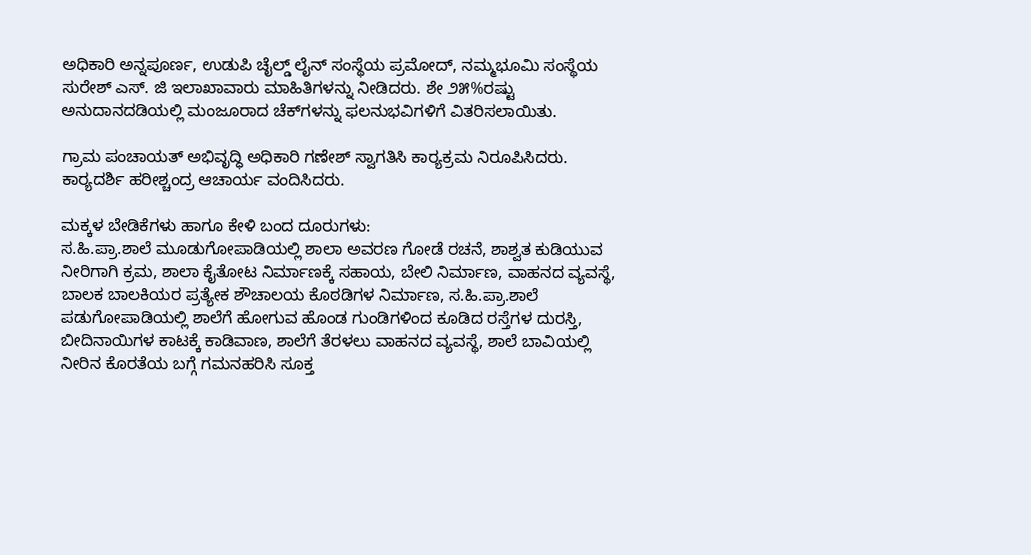ಅಧಿಕಾರಿ ಅನ್ನಪೂರ್ಣ, ಉಡುಪಿ ಚೈಲ್ಡ್ ಲೈನ್ ಸಂಸ್ಥೆಯ ಪ್ರಮೋದ್, ನಮ್ಮಭೂಮಿ ಸಂಸ್ಥೆಯ ಸುರೇಶ್ ಎಸ್. ಜಿ ಇಲಾಖಾವಾರು ಮಾಹಿತಿಗಳನ್ನು ನೀಡಿದರು. ಶೇ ೨೫%ರಷ್ಟು ಅನುದಾನದಡಿಯಲ್ಲಿ ಮಂಜೂರಾದ ಚೆಕ್‌ಗಳನ್ನು ಫಲನುಭವಿಗಳಿಗೆ ವಿತರಿಸಲಾಯಿತು.

ಗ್ರಾಮ ಪಂಚಾಯತ್ ಅಭಿವೃದ್ಧಿ ಅಧಿಕಾರಿ ಗಣೇಶ್ ಸ್ವಾಗತಿಸಿ ಕಾರ‍್ಯಕ್ರಮ ನಿರೂಪಿಸಿದರು. ಕಾರ‍್ಯದರ್ಶಿ ಹರೀಶ್ಚಂದ್ರ ಆಚಾರ್ಯ ವಂದಿಸಿದರು.

ಮಕ್ಕಳ ಬೇಡಿಕೆಗಳು ಹಾಗೂ ಕೇಳಿ ಬಂದ ದೂರುಗಳು:
ಸ.ಹಿ.ಪ್ರಾ.ಶಾಲೆ ಮೂಡುಗೋಪಾಡಿಯಲ್ಲಿ ಶಾಲಾ ಅವರಣ ಗೋಡೆ ರಚನೆ, ಶಾಶ್ವತ ಕುಡಿಯುವ ನೀರಿಗಾಗಿ ಕ್ರಮ, ಶಾಲಾ ಕೈತೋಟ ನಿರ್ಮಾಣಕ್ಕೆ ಸಹಾಯ, ಬೇಲಿ ನಿರ್ಮಾಣ, ವಾಹನದ ವ್ಯವಸ್ಥೆ, ಬಾಲಕ ಬಾಲಕಿಯರ ಪ್ರತ್ಯೇಕ ಶೌಚಾಲಯ ಕೊಠಡಿಗಳ ನಿರ್ಮಾಣ, ಸ.ಹಿ.ಪ್ರಾ.ಶಾಲೆ ಪಡುಗೋಪಾಡಿಯಲ್ಲಿ ಶಾಲೆಗೆ ಹೋಗುವ ಹೊಂಡ ಗುಂಡಿಗಳಿಂದ ಕೂಡಿದ ರಸ್ತೆಗಳ ದುರಸ್ತಿ, ಬೀದಿನಾಯಿಗಳ ಕಾಟಕ್ಕೆ ಕಾಡಿವಾಣ, ಶಾಲೆಗೆ ತೆರಳಲು ವಾಹನದ ವ್ಯವಸ್ಥೆ, ಶಾಲೆ ಬಾವಿಯಲ್ಲಿ ನೀರಿನ ಕೊರತೆಯ ಬಗ್ಗೆ ಗಮನಹರಿಸಿ ಸೂಕ್ತ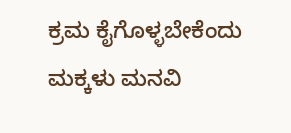ಕ್ರಮ ಕೈಗೊಳ್ಳಬೇಕೆಂದು ಮಕ್ಕಳು ಮನವಿ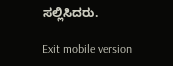ಸಲ್ಲಿಸಿದರು.

Exit mobile version